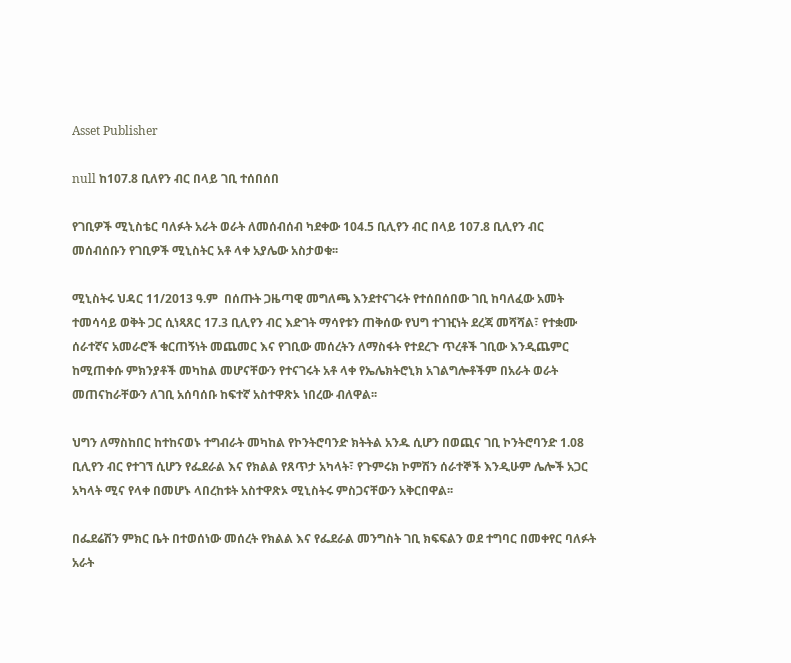Asset Publisher

null ከ107.8 ቢለየን ብር በላይ ገቢ ተሰበሰበ

የገቢዎች ሚኒስቴር ባለፉት አራት ወራት ለመሰብሰብ ካደቀው 104.5 ቢሊየን ብር በላይ 107.8 ቢሊየን ብር መሰብሰቡን የገቢዎች ሚኒስትር አቶ ላቀ አያሌው አስታወቁ፡፡

ሚኒስትሩ ህዳር 11/2013 ዓ.ም  በሰጡት ጋዜጣዊ መግለጫ እንደተናገሩት የተሰበሰበው ገቢ ከባለፈው አመት ተመሳሳይ ወቅት ጋር ሲነጻጸር 17.3 ቢሊየን ብር እድገት ማሳየቱን ጠቅሰው የህግ ተገዢነት ደረጃ መሻሻል፣ የተቋሙ ሰራተኛና አመራሮች ቁርጠኝነት መጨመር እና የገቢው መሰረትን ለማስፋት የተደረጉ ጥረቶች ገቢው እንዲጨምር ከሚጠቀሱ ምክንያቶች መካከል መሆናቸውን የተናገሩት አቶ ላቀ የኤሌክትሮኒክ አገልግሎቶችም በአራት ወራት መጠናከራቸውን ለገቢ አሰባሰቡ ከፍተኛ አስተዋጽኦ ነበረው ብለዋል፡፡

ህግን ለማስከበር ከተከናወኑ ተግብራት መካከል የኮንትሮባንድ ክትትል አንዱ ሲሆን በወጪና ገቢ ኮንትሮባንድ 1.08 ቢሊየን ብር የተገኘ ሲሆን የፌደራል እና የክልል የጸጥታ አካላት፣ የጉምሩክ ኮምሽን ሰራተኞች እንዲሁም ሌሎች አጋር አካላት ሚና የላቀ በመሆኑ ላበረከቱት አስተዋጽኦ ሚኒስትሩ ምስጋናቸውን አቅርበዋል፡፡

በፌደሬሽን ምክር ቤት በተወሰነው መሰረት የክልል እና የፌደራል መንግስት ገቢ ክፍፍልን ወደ ተግባር በመቀየር ባለፉት አራት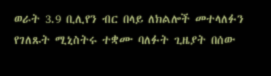ወራት 3.9 ቢሊየን ብር በላይ ለክልሎች መተላለፉን የገለጹት ሚኒስትሩ ተቋሙ ባለፉት ጊዜያት በሰው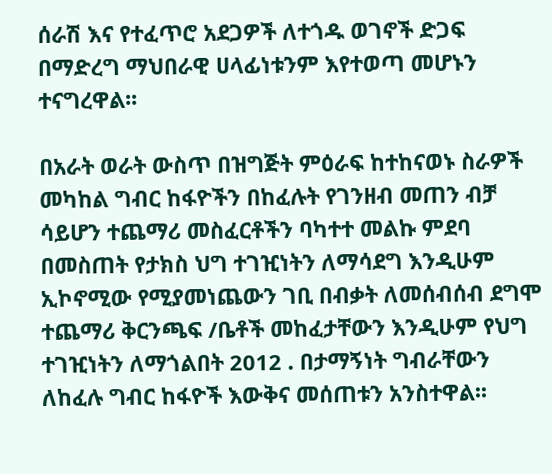ሰራሽ እና የተፈጥሮ አደጋዎች ለተጎዱ ወገኖች ድጋፍ በማድረግ ማህበራዊ ሀላፊነቱንም እየተወጣ መሆኑን ተናግረዋል፡፡

በአራት ወራት ውስጥ በዝግጅት ምዕራፍ ከተከናወኑ ስራዎች መካከል ግብር ከፋዮችን በከፈሉት የገንዘብ መጠን ብቻ ሳይሆን ተጨማሪ መስፈርቶችን ባካተተ መልኩ ምደባ በመስጠት የታክስ ህግ ተገዢነትን ለማሳደግ እንዲሁም ኢኮኖሚው የሚያመነጨውን ገቢ በብቃት ለመሰብሰብ ደግሞ ተጨማሪ ቅርንጫፍ /ቤቶች መከፈታቸውን እንዲሁም የህግ ተገዢነትን ለማጎልበት 2012 . በታማኝነት ግብራቸውን ለከፈሉ ግብር ከፋዮች እውቅና መሰጠቱን አንስተዋል፡፡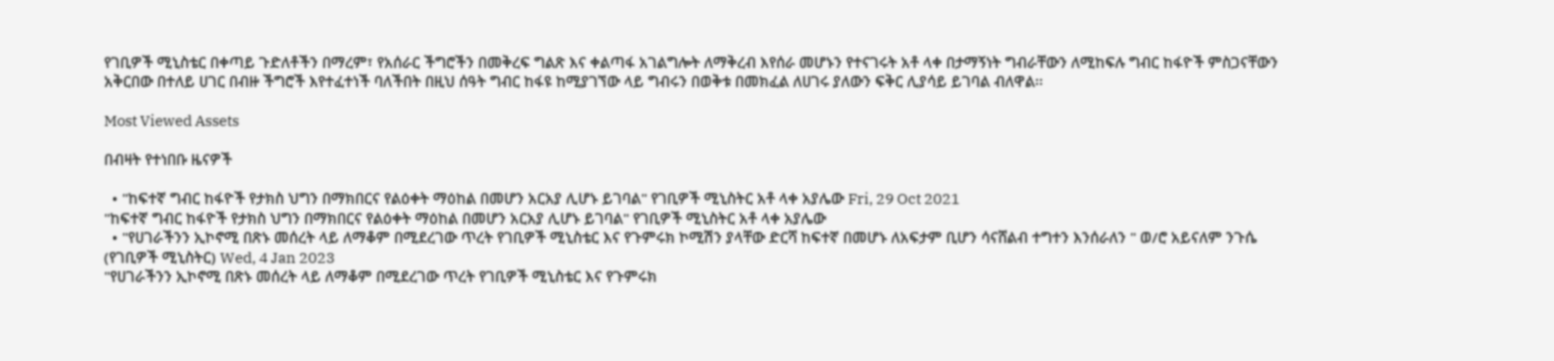የገቢዎች ሚኒስቴር በቀጣይ ጉድለቶችን በማረም፣ የአሰራር ችግሮችን በመቅረፍ ግልጽ እና ቀልጣፋ አገልግሎት ለማቅረብ እየሰራ መሆኑን የተናገሩት አቶ ላቀ በታማኝነት ግብራቸውን ለሚከፍሉ ግብር ከፋዮች ምስጋናቸውን አቅርበው በተለይ ሀገር በብዙ ችግሮች እየተፈተነች ባለችበት በዚህ ሰዓት ግብር ከፋዩ ከሚያገኘው ላይ ግብሩን በወቅቱ በመክፈል ለሀገሩ ያለውን ፍቅር ሊያሳይ ይገባል ብለዋል፡፡

Most Viewed Assets

በብዛት የተነበቡ ዜናዎች

  • "ከፍተኛ ግብር ከፋዮች የታክስ ህግን በማክበርና የልዕቀት ማዕከል በመሆን አርአያ ሊሆኑ ይገባል" የገቢዎች ሚኒስትር አቶ ላቀ አያሌው Fri, 29 Oct 2021
"ከፍተኛ ግብር ከፋዮች የታክስ ህግን በማክበርና የልዕቀት ማዕከል በመሆን አርአያ ሊሆኑ ይገባል" የገቢዎች ሚኒስትር አቶ ላቀ አያሌው
  • "የሀገራችንን ኢኮኖሚ በጽኑ መሰረት ላይ ለማቆም በሚደረገው ጥረት የገቢዎች ሚኒስቴር እና የጉምሩክ ኮሚሽን ያላቸው ድርሻ ከፍተኛ በመሆኑ ለአፍታም ቢሆን ሳናሸልብ ተግተን እንሰራለን " ወ/ሮ አይናለም ንጉሴ (የገቢዎች ሚኒስትር) Wed, 4 Jan 2023
"የሀገራችንን ኢኮኖሚ በጽኑ መሰረት ላይ ለማቆም በሚደረገው ጥረት የገቢዎች ሚኒስቴር እና የጉምሩክ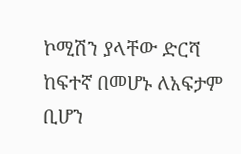ኮሚሽን ያላቸው ድርሻ ከፍተኛ በመሆኑ ለአፍታም ቢሆን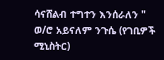ሳናሸልብ ተግተን እንሰራለን " ወ/ሮ አይናለም ንጉሴ (የገቢዎች ሚኒስትር)